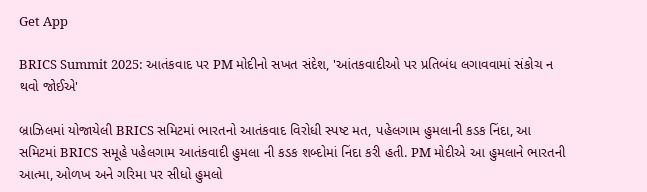Get App

BRICS Summit 2025: આતંકવાદ પર PM મોદીનો સખત સંદેશ, 'આંતકવાદીઓ પર પ્રતિબંધ લગાવવામાં સંકોચ ન થવો જોઈએ'

બ્રાઝિલમાં યોજાયેલી BRICS સમિટમાં ભારતનો આતંકવાદ વિરોધી સ્પષ્ટ મત, પહેલગામ હુમલાની કડક નિંદા, આ સમિટમાં BRICS સમૂહે પહેલગામ આતંકવાદી હુમલા ની કડક શબ્દોમાં નિંદા કરી હતી. PM મોદીએ આ હુમલાને ભારતની આત્મા, ઓળખ અને ગરિમા પર સીધો હુમલો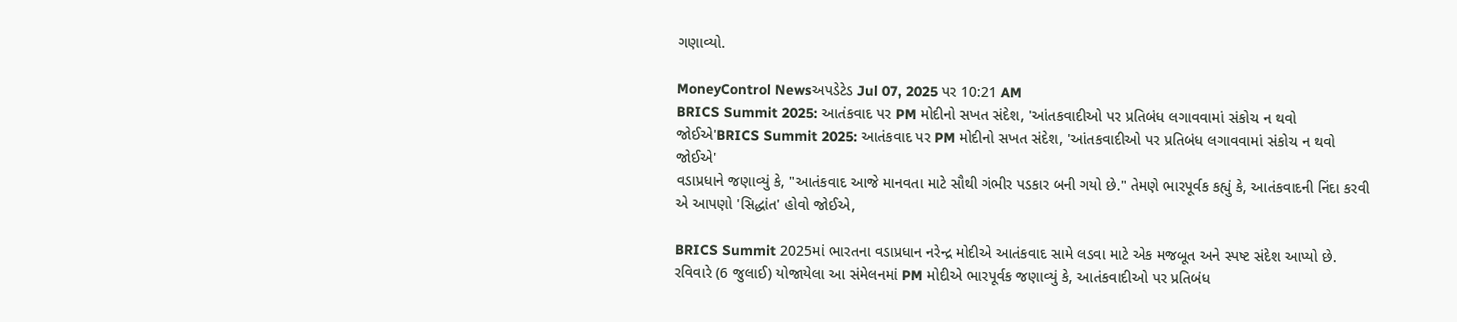ગણાવ્યો.

MoneyControl Newsઅપડેટેડ Jul 07, 2025 પર 10:21 AM
BRICS Summit 2025: આતંકવાદ પર PM મોદીનો સખત સંદેશ, 'આંતકવાદીઓ પર પ્રતિબંધ લગાવવામાં સંકોચ ન થવો જોઈએ'BRICS Summit 2025: આતંકવાદ પર PM મોદીનો સખત સંદેશ, 'આંતકવાદીઓ પર પ્રતિબંધ લગાવવામાં સંકોચ ન થવો જોઈએ'
વડાપ્રધાને જણાવ્યું કે, "આતંકવાદ આજે માનવતા માટે સૌથી ગંભીર પડકાર બની ગયો છે." તેમણે ભારપૂર્વક કહ્યું કે, આતંકવાદની નિંદા કરવી એ આપણો 'સિદ્ધાંત' હોવો જોઈએ,

BRICS Summit 2025માં ભારતના વડાપ્રધાન નરેન્દ્ર મોદીએ આતંકવાદ સામે લડવા માટે એક મજબૂત અને સ્પષ્ટ સંદેશ આપ્યો છે. રવિવારે (6 જુલાઈ) યોજાયેલા આ સંમેલનમાં PM મોદીએ ભારપૂર્વક જણાવ્યું કે, આતંકવાદીઓ પર પ્રતિબંધ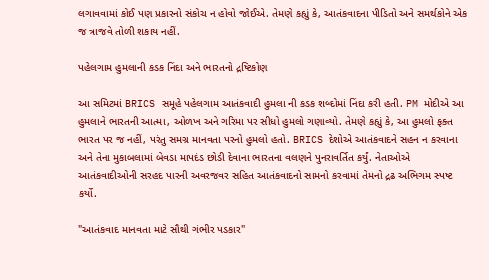લગાવવામાં કોઈ પણ પ્રકારનો સંકોચ ન હોવો જોઈએ. તેમણે કહ્યું કે, આતંકવાદના પીડિતો અને સમર્થકોને એક જ ત્રાજવે તોળી શકાય નહીં.

પહેલગામ હુમલાની કડક નિંદા અને ભારતનો દ્રષ્ટિકોણ

આ સમિટમાં BRICS સમૂહે પહેલગામ આતંકવાદી હુમલા ની કડક શબ્દોમાં નિંદા કરી હતી. PM મોદીએ આ હુમલાને ભારતની આત્મા, ઓળખ અને ગરિમા પર સીધો હુમલો ગણાવ્યો. તેમણે કહ્યું કે, આ હુમલો ફક્ત ભારત પર જ નહીં, પરંતુ સમગ્ર માનવતા પરનો હુમલો હતો. BRICS દેશોએ આતંકવાદને સહન ન કરવાના અને તેના મુકાબલામાં બેવડા માપદંડ છોડી દેવાના ભારતના વલણને પુનરાવર્તિત કર્યું. નેતાઓએ આતંકવાદીઓની સરહદ પારની અવરજવર સહિત આતંકવાદનો સામનો કરવામાં તેમનો દ્રઢ અભિગમ સ્પષ્ટ કર્યો.

"આતંકવાદ માનવતા માટે સૌથી ગંભીર પડકાર"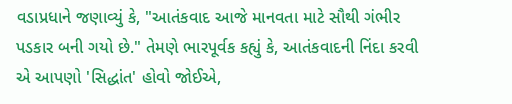વડાપ્રધાને જણાવ્યું કે, "આતંકવાદ આજે માનવતા માટે સૌથી ગંભીર પડકાર બની ગયો છે." તેમણે ભારપૂર્વક કહ્યું કે, આતંકવાદની નિંદા કરવી એ આપણો 'સિદ્ધાંત' હોવો જોઈએ,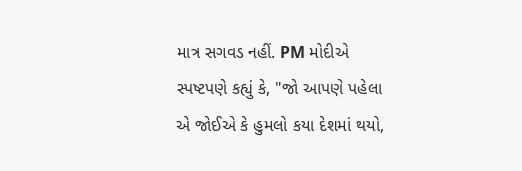માત્ર સગવડ નહીં. PM મોદીએ સ્પષ્ટપણે કહ્યું કે, "જો આપણે પહેલા એ જોઈએ કે હુમલો કયા દેશમાં થયો,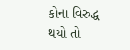કોના વિરુદ્ધ થયો તો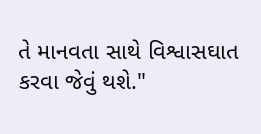તે માનવતા સાથે વિશ્વાસઘાત કરવા જેવું થશે."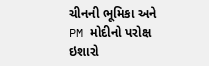ચીનની ભૂમિકા અને PM મોદીનો પરોક્ષ ઇશારો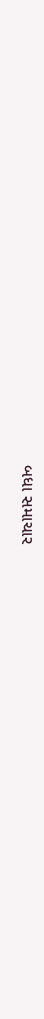બધા સમાચાર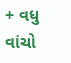+ વધુ વાંચો